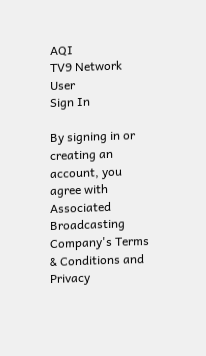AQI
TV9 Network
User
Sign In

By signing in or creating an account, you agree with Associated Broadcasting Company's Terms & Conditions and Privacy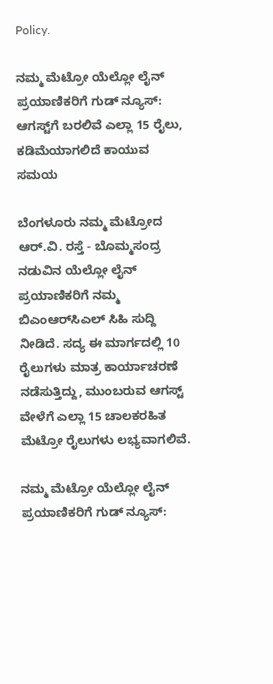Policy.

ನಮ್ಮ ಮೆಟ್ರೋ ಯೆಲ್ಲೋ ಲೈನ್ ಪ್ರಯಾಣಿಕರಿಗೆ ಗುಡ್ ನ್ಯೂಸ್: ಆಗಸ್ಟ್‌ಗೆ ಬರಲಿವೆ ಎಲ್ಲಾ 15 ರೈಲು, ಕಡಿಮೆಯಾಗಲಿದೆ ಕಾಯುವ ಸಮಯ

ಬೆಂಗಳೂರು ನಮ್ಮ ಮೆಟ್ರೋದ ಆರ್.ವಿ. ರಸ್ತೆ - ಬೊಮ್ಮಸಂದ್ರ ನಡುವಿನ ಯೆಲ್ಲೋ ಲೈನ್ ಪ್ರಯಾಣಿಕರಿಗೆ ನಮ್ಮ ಬಿಎಂಆರ್‌ಸಿಎಲ್ ಸಿಹಿ ಸುದ್ದಿ ನೀಡಿದೆ. ಸದ್ಯ ಈ ಮಾರ್ಗದಲ್ಲಿ 10 ರೈಲುಗಳು ಮಾತ್ರ ಕಾರ್ಯಾಚರಣೆ ನಡೆಸುತ್ತಿದ್ದು, ಮುಂಬರುವ ಆಗಸ್ಟ್ ವೇಳೆಗೆ ಎಲ್ಲಾ 15 ಚಾಲಕರಹಿತ ಮೆಟ್ರೋ ರೈಲುಗಳು ಲಭ್ಯವಾಗಲಿವೆ.

ನಮ್ಮ ಮೆಟ್ರೋ ಯೆಲ್ಲೋ ಲೈನ್ ಪ್ರಯಾಣಿಕರಿಗೆ ಗುಡ್ ನ್ಯೂಸ್: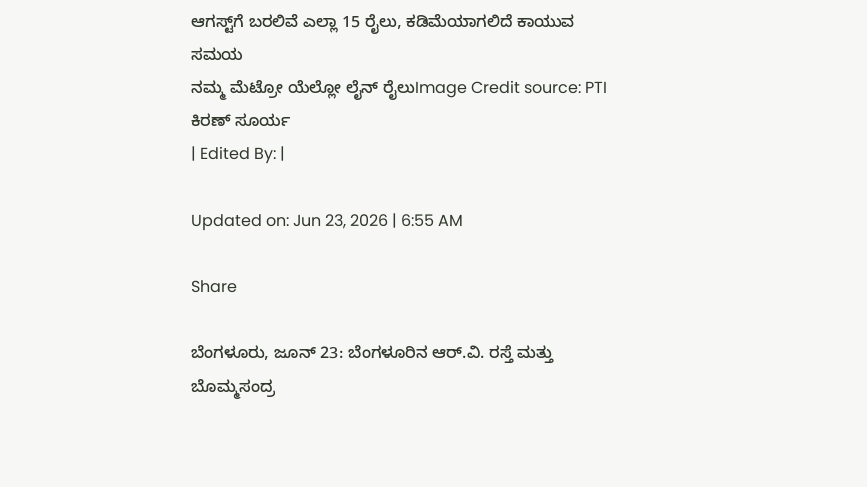ಆಗಸ್ಟ್‌ಗೆ ಬರಲಿವೆ ಎಲ್ಲಾ 15 ರೈಲು, ಕಡಿಮೆಯಾಗಲಿದೆ ಕಾಯುವ ಸಮಯ
ನಮ್ಮ ಮೆಟ್ರೋ ಯೆಲ್ಲೋ ಲೈನ್ ರೈಲುImage Credit source: PTI
ಕಿರಣ್ ಸೂರ್ಯ
| Edited By: |

Updated on: Jun 23, 2026 | 6:55 AM

Share

ಬೆಂಗಳೂರು, ಜೂನ್ 23: ಬೆಂಗಳೂರಿನ ಆರ್.ವಿ. ರಸ್ತೆ ಮತ್ತು ಬೊಮ್ಮಸಂದ್ರ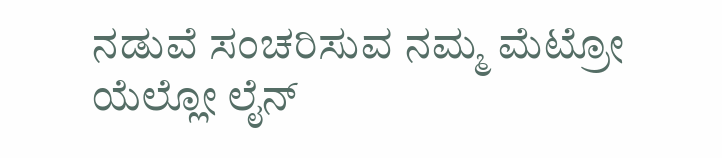ನಡುವೆ ಸಂಚರಿಸುವ ನಮ್ಮ ಮೆಟ್ರೋ ಯೆಲ್ಲೋ ಲೈನ್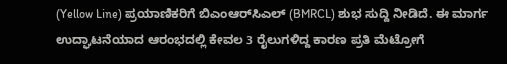(Yellow Line) ಪ್ರಯಾಣಿಕರಿಗೆ ಬಿಎಂಆರ್‌ಸಿಎಲ್ (BMRCL) ಶುಭ ಸುದ್ದಿ ನೀಡಿದೆ. ಈ ಮಾರ್ಗ ಉದ್ಘಾಟನೆಯಾದ ಆರಂಭದಲ್ಲಿ ಕೇವಲ 3 ರೈಲುಗಳಿದ್ದ ಕಾರಣ ಪ್ರತಿ ಮೆಟ್ರೋಗೆ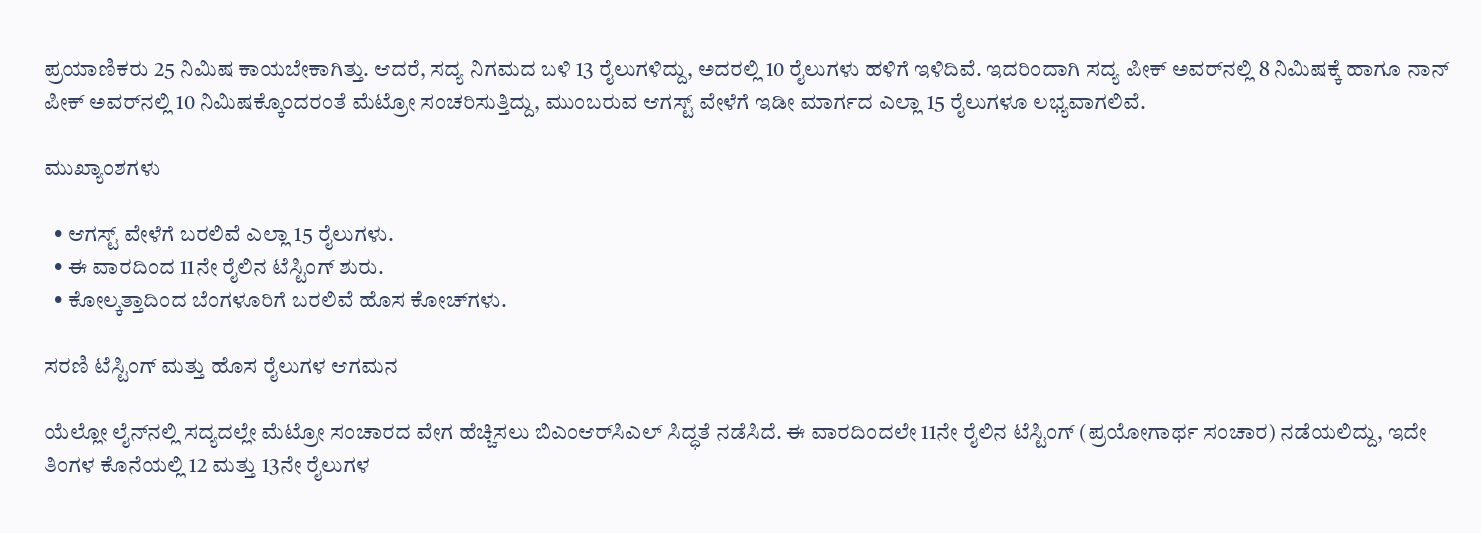ಪ್ರಯಾಣಿಕರು 25 ನಿಮಿಷ ಕಾಯಬೇಕಾಗಿತ್ತು. ಆದರೆ, ಸದ್ಯ ನಿಗಮದ ಬಳಿ 13 ರೈಲುಗಳಿದ್ದು, ಅದರಲ್ಲಿ 10 ರೈಲುಗಳು ಹಳಿಗೆ ಇಳಿದಿವೆ. ಇದರಿಂದಾಗಿ ಸದ್ಯ ಪೀಕ್ ಅವರ್‌ನಲ್ಲಿ 8 ನಿಮಿಷಕ್ಕೆ ಹಾಗೂ ನಾನ್ ಪೀಕ್ ಅವರ್‌ನಲ್ಲಿ 10 ನಿಮಿಷಕ್ಕೊಂದರಂತೆ ಮೆಟ್ರೋ ಸಂಚರಿಸುತ್ತಿದ್ದು, ಮುಂಬರುವ ಆಗಸ್ಟ್ ವೇಳೆಗೆ ಇಡೀ ಮಾರ್ಗದ ಎಲ್ಲಾ 15 ರೈಲುಗಳೂ ಲಭ್ಯವಾಗಲಿವೆ.

ಮುಖ್ಯಾಂಶಗಳು

  • ಆಗಸ್ಟ್‌ ವೇಳೆಗೆ ಬರಲಿವೆ ಎಲ್ಲಾ 15 ರೈಲುಗಳು.
  • ಈ ವಾರದಿಂದ 11ನೇ ರೈಲಿನ ಟೆಸ್ಟಿಂಗ್‌ ಶುರು.
  • ಕೋಲ್ಕತ್ತಾದಿಂದ ಬೆಂಗಳೂರಿಗೆ ಬರಲಿವೆ ಹೊಸ ಕೋಚ್‌ಗಳು.

ಸರಣಿ ಟೆಸ್ಟಿಂಗ್ ಮತ್ತು ಹೊಸ ರೈಲುಗಳ ಆಗಮನ

ಯೆಲ್ಲೋ ಲೈನ್‌ನಲ್ಲಿ ಸದ್ಯದಲ್ಲೇ ಮೆಟ್ರೋ ಸಂಚಾರದ ವೇಗ ಹೆಚ್ಚಿಸಲು ಬಿಎಂಆರ್‌ಸಿಎಲ್ ಸಿದ್ಧತೆ ನಡೆಸಿದೆ. ಈ ವಾರದಿಂದಲೇ 11ನೇ ರೈಲಿನ ಟೆಸ್ಟಿಂಗ್ (ಪ್ರಯೋಗಾರ್ಥ ಸಂಚಾರ) ನಡೆಯಲಿದ್ದು, ಇದೇ ತಿಂಗಳ ಕೊನೆಯಲ್ಲಿ 12 ಮತ್ತು 13ನೇ ರೈಲುಗಳ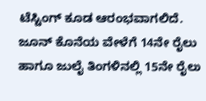ಟೆಸ್ಟಿಂಗ್ ಕೂಡ ಆರಂಭವಾಗಲಿದೆ. ಜೂನ್ ಕೊನೆಯ ವೇಳೆಗೆ 14ನೇ ರೈಲು ಹಾಗೂ ಜುಲೈ ತಿಂಗಳಿನಲ್ಲಿ 15ನೇ ರೈಲು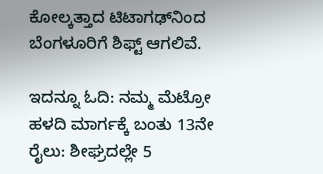ಕೋಲ್ಕತ್ತಾದ ಟಿಟಾಗಢ್‌ನಿಂದ ಬೆಂಗಳೂರಿಗೆ ಶಿಫ್ಟ್ ಆಗಲಿವೆ.

ಇದನ್ನೂ ಓದಿ: ನಮ್ಮ ಮೆಟ್ರೋ ಹಳದಿ ಮಾರ್ಗಕ್ಕೆ ಬಂತು 13ನೇ ರೈಲು: ಶೀಘ್ರದಲ್ಲೇ 5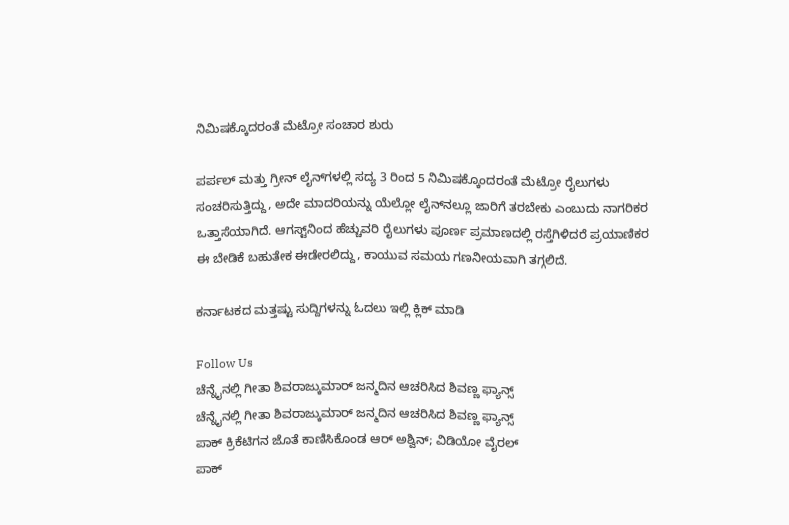ನಿಮಿಷಕ್ಕೊದರಂತೆ ಮೆಟ್ರೋ ಸಂಚಾರ ಶುರು

ಪರ್ಪಲ್ ಮತ್ತು ಗ್ರೀನ್ ಲೈನ್‌ಗಳಲ್ಲಿ ಸದ್ಯ 3 ರಿಂದ 5 ನಿಮಿಷಕ್ಕೊಂದರಂತೆ ಮೆಟ್ರೋ ರೈಲುಗಳು ಸಂಚರಿಸುತ್ತಿದ್ದು, ಅದೇ ಮಾದರಿಯನ್ನು ಯೆಲ್ಲೋ ಲೈನ್‌ನಲ್ಲೂ ಜಾರಿಗೆ ತರಬೇಕು ಎಂಬುದು ನಾಗರಿಕರ ಒತ್ತಾಸೆಯಾಗಿದೆ. ಆಗಸ್ಟ್‌ನಿಂದ ಹೆಚ್ಚುವರಿ ರೈಲುಗಳು ಪೂರ್ಣ ಪ್ರಮಾಣದಲ್ಲಿ ರಸ್ತೆಗಿಳಿದರೆ ಪ್ರಯಾಣಿಕರ ಈ ಬೇಡಿಕೆ ಬಹುತೇಕ ಈಡೇರಲಿದ್ದು, ಕಾಯುವ ಸಮಯ ಗಣನೀಯವಾಗಿ ತಗ್ಗಲಿದೆ.

ಕರ್ನಾಟಕದ ಮತ್ತಷ್ಟು ಸುದ್ದಿಗಳನ್ನು ಓದಲು ಇಲ್ಲಿ ಕ್ಲಿಕ್ ಮಾಡಿ

Follow Us
ಚೆನ್ನೈನಲ್ಲಿ ಗೀತಾ ಶಿವರಾಜ್ಕುಮಾರ್ ಜನ್ಮದಿನ ಆಚರಿಸಿದ ಶಿವಣ್ಣ ಫ್ಯಾನ್ಸ್
ಚೆನ್ನೈನಲ್ಲಿ ಗೀತಾ ಶಿವರಾಜ್ಕುಮಾರ್ ಜನ್ಮದಿನ ಆಚರಿಸಿದ ಶಿವಣ್ಣ ಫ್ಯಾನ್ಸ್
ಪಾಕ್ ಕ್ರಿಕೆಟಿಗನ ಜೊತೆ ಕಾಣಿಸಿಕೊಂಡ ಆರ್ ಅಶ್ವಿನ್; ವಿಡಿಯೋ ವೈರಲ್
ಪಾಕ್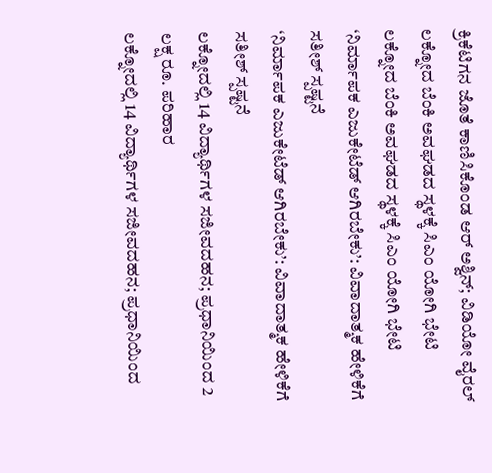ಕ್ರಿಕೆಟಿಗನ ಜೊತೆ ಕಾಣಿಸಿಕೊಂಡ ಆರ್ ಅಶ್ವಿನ್; ವಿಡಿಯೋ ವೈರಲ್
ಲಕ್ನೋದ ಬೆಂಕಿ ಅವಘಡದ ಸ್ಥಳಕ್ಕೆ ಸಿಎಂ ಯೋಗಿ ಭೇಟಿ
ಲಕ್ನೋದ ಬೆಂಕಿ ಅವಘಡದ ಸ್ಥಳಕ್ಕೆ ಸಿಎಂ ಯೋಗಿ ಭೇಟಿ
‘ನಿರ್ಮಾಪಕ ಎಜುಕೇಟೆಡ್ ಆಗಿರಬೇಕು’: ವಿವಾದಾತ್ಮಕ ಹೇಳಿಕೆಗೆ ಸತೀಶ್ ಸ್ಪಷ್ಟನೆ
‘ನಿರ್ಮಾಪಕ ಎಜುಕೇಟೆಡ್ ಆಗಿರಬೇಕು’: ವಿವಾದಾತ್ಮಕ ಹೇಳಿಕೆಗೆ ಸತೀಶ್ ಸ್ಪಷ್ಟನೆ
ಲಕ್ನೋದಲ್ಲಿ 14 ವಿದ್ಯಾರ್ಥಿಗಳ ಸಜೀವದಹನ; ಪ್ರಧಾನಿಯಿಂದ 2 ಲಕ್ಷ ರೂ. ಪರಿಹಾರ
ಲಕ್ನೋದಲ್ಲಿ 14 ವಿದ್ಯಾರ್ಥಿಗಳ ಸಜೀವದಹನ; ಪ್ರಧಾನಿಯಿಂದ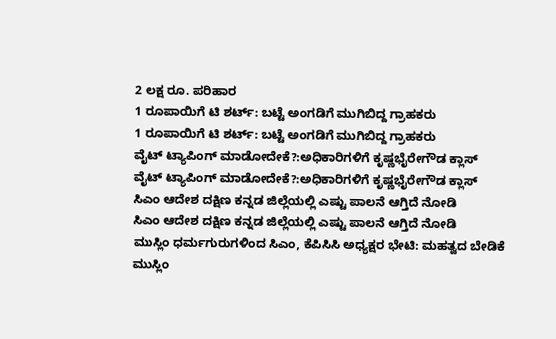2 ಲಕ್ಷ ರೂ. ಪರಿಹಾರ
1 ರೂಪಾಯಿಗೆ ಟಿ ಶರ್ಟ್: ಬಟ್ಟೆ ಅಂಗಡಿಗೆ ಮುಗಿಬಿದ್ದ ಗ್ರಾಹಕರು
1 ರೂಪಾಯಿಗೆ ಟಿ ಶರ್ಟ್: ಬಟ್ಟೆ ಅಂಗಡಿಗೆ ಮುಗಿಬಿದ್ದ ಗ್ರಾಹಕರು
ವೈಟ್ ಟ್ಯಾಪಿಂಗ್ ಮಾಡೋದೇಕೆ?:ಅಧಿಕಾರಿಗಳಿಗೆ ಕೃಷ್ಣಭೈರೇಗೌಡ ಕ್ಲಾಸ್
ವೈಟ್ ಟ್ಯಾಪಿಂಗ್ ಮಾಡೋದೇಕೆ?:ಅಧಿಕಾರಿಗಳಿಗೆ ಕೃಷ್ಣಭೈರೇಗೌಡ ಕ್ಲಾಸ್
ಸಿಎಂ ಆದೇಶ ದಕ್ಷಿಣ ಕನ್ನಡ ಜಿಲ್ಲೆಯಲ್ಲಿ ಎಷ್ಟು ಪಾಲನೆ ಆಗ್ತಿದೆ ನೋಡಿ
ಸಿಎಂ ಆದೇಶ ದಕ್ಷಿಣ ಕನ್ನಡ ಜಿಲ್ಲೆಯಲ್ಲಿ ಎಷ್ಟು ಪಾಲನೆ ಆಗ್ತಿದೆ ನೋಡಿ
ಮುಸ್ಲಿಂ ಧರ್ಮಗುರುಗಳಿಂದ ಸಿಎಂ, ಕೆಪಿಸಿಸಿ ಅಧ್ಯಕ್ಷರ ಭೇಟಿ: ಮಹತ್ವದ ಬೇಡಿಕೆ
ಮುಸ್ಲಿಂ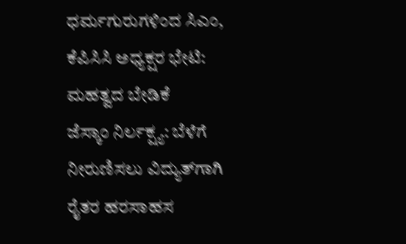ಧರ್ಮಗುರುಗಳಿಂದ ಸಿಎಂ, ಕೆಪಿಸಿಸಿ ಅಧ್ಯಕ್ಷರ ಭೇಟಿ: ಮಹತ್ವದ ಬೇಡಿಕೆ
ಜೆಸ್ಕಾಂ ನಿರ್ಲಕ್ಷ್ಯ: ಬೆಳೆಗೆ ನೀರುಣಿಸಲು ವಿದ್ಯುತ್‌ಗಾಗಿ ರೈತರ ಹರಸಾಹಸ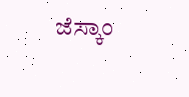ಜೆಸ್ಕಾಂ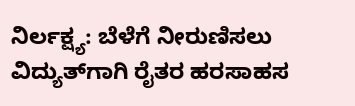ನಿರ್ಲಕ್ಷ್ಯ: ಬೆಳೆಗೆ ನೀರುಣಿಸಲು ವಿದ್ಯುತ್‌ಗಾಗಿ ರೈತರ ಹರಸಾಹಸ